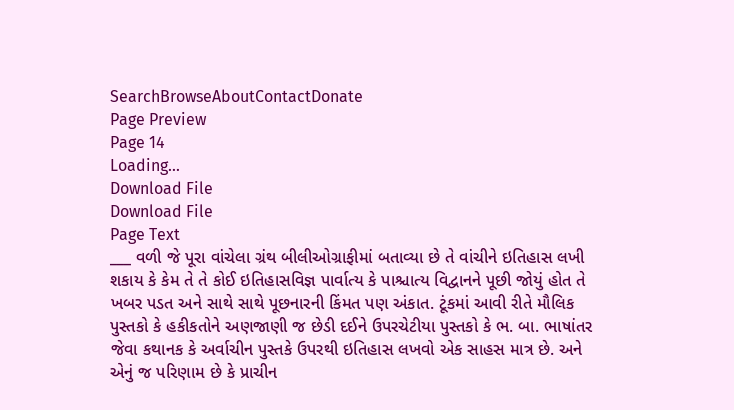SearchBrowseAboutContactDonate
Page Preview
Page 14
Loading...
Download File
Download File
Page Text
___ વળી જે પૂરા વાંચેલા ગ્રંથ બીલીઓગ્રાફીમાં બતાવ્યા છે તે વાંચીને ઇતિહાસ લખી શકાય કે કેમ તે તે કોઈ ઇતિહાસવિજ્ઞ પાર્વાત્ય કે પાશ્ચાત્ય વિદ્વાનને પૂછી જોયું હોત તે ખબર પડત અને સાથે સાથે પૂછનારની કિંમત પણ અંકાત. ટૂંકમાં આવી રીતે મૌલિક પુસ્તકો કે હકીકતોને અણજાણી જ છેડી દઈને ઉપરચેટીયા પુસ્તકો કે ભ. બા. ભાષાંતર જેવા કથાનક કે અર્વાચીન પુસ્તકે ઉપરથી ઇતિહાસ લખવો એક સાહસ માત્ર છે. અને એનું જ પરિણામ છે કે પ્રાચીન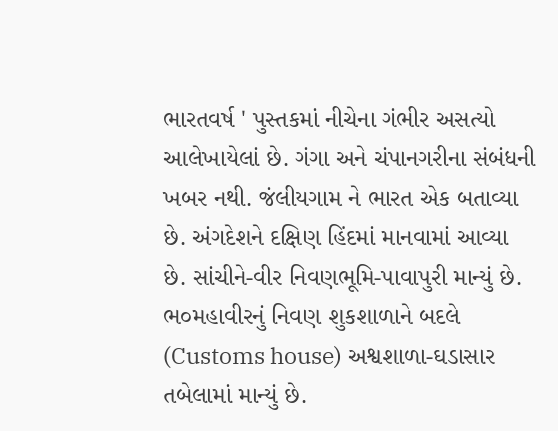ભારતવર્ષ ' પુસ્તકમાં નીચેના ગંભીર અસત્યો આલેખાયેલાં છે. ગંગા અને ચંપાનગરીના સંબંધની ખબર નથી. જંલીયગામ ને ભારત એક બતાવ્યા છે. અંગદેશને દક્ષિણ હિંદમાં માનવામાં આવ્યા છે. સાંચીને-વીર નિવણભૂમિ-પાવાપુરી માન્યું છે. ભ૦મહાવીરનું નિવણ શુકશાળાને બદલે (Customs house) અશ્વશાળા-ઘડાસાર તબેલામાં માન્યું છે.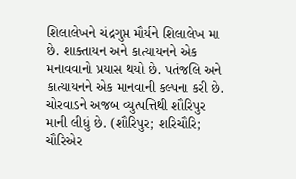શિલાલેખને ચંદ્રગુપ્ત મૌર્યને શિલાલેખ મા છે. શાક્તાયન અને કાત્યાયનને એક મનાવવાનો પ્રયાસ થયો છે. પતંજલિ અને કાત્યાયનને એક માનવાની કલ્પના કરી છે. ચોરવાડને અજબ વ્યુત્પત્તિથી શૌરિપુર માની લીધું છે. (શૌરિપુર; શરિચૌરિ; ચૌરિએર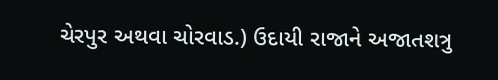ચેરપુર અથવા ચોરવાડ.) ઉદાયી રાજાને અજાતશત્રુ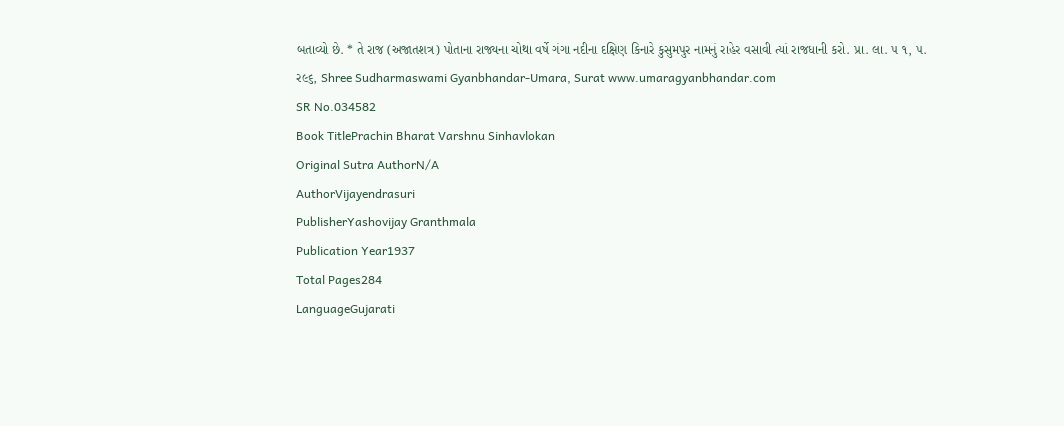બતાવ્યો છે. * તે રાજ (અજાતશત્ર) પોતાના રાજ્યના ચોથા વર્ષે ગંગા નદીના દક્ષિણ કિનારે કુસુમપુર નામનું રાહેર વસાવી ત્યાં રાજધાની કરો. પ્રા. લા. ૫ ૧, ૫. ર૯૬, Shree Sudharmaswami Gyanbhandar-Umara, Surat www.umaragyanbhandar.com
SR No.034582
Book TitlePrachin Bharat Varshnu Sinhavlokan
Original Sutra AuthorN/A
AuthorVijayendrasuri
PublisherYashovijay Granthmala
Publication Year1937
Total Pages284
LanguageGujarati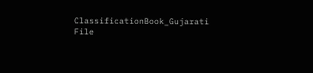ClassificationBook_Gujarati
File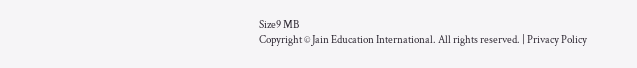Size9 MB
Copyright © Jain Education International. All rights reserved. | Privacy Policy